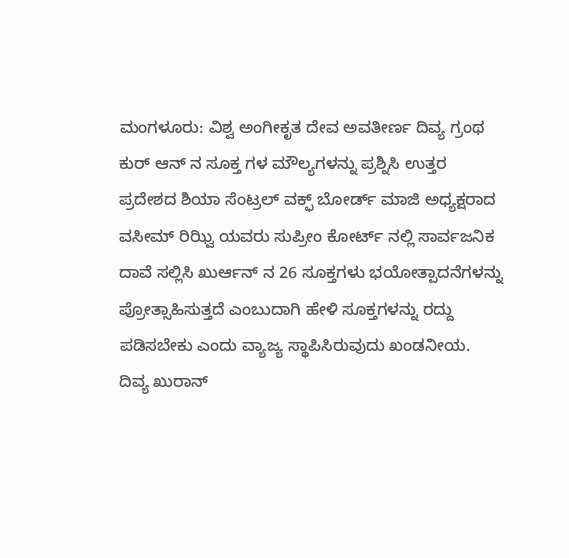ಮಂಗಳೂರು: ವಿಶ್ವ ಅಂಗೀಕೃತ ದೇವ ಅವತೀರ್ಣ ದಿವ್ಯ ಗ್ರಂಥ ಕುರ್ ಆನ್ ನ ಸೂಕ್ತ ಗಳ ಮೌಲ್ಯಗಳನ್ನು ಪ್ರಶ್ನಿಸಿ ಉತ್ತರ ಪ್ರದೇಶದ ಶಿಯಾ ಸೆಂಟ್ರಲ್ ವಕ್ಫ್ ಬೋರ್ಡ್ ಮಾಜಿ ಅಧ್ಯಕ್ಷರಾದ ವಸೀಮ್ ರಿಝ್ವಿ ಯವರು ಸುಪ್ರೀಂ ಕೋರ್ಟ್ ನಲ್ಲಿ ಸಾರ್ವಜನಿಕ ದಾವೆ ಸಲ್ಲಿಸಿ ಖುರ್ಆನ್ ನ 26 ಸೂಕ್ತಗಳು ಭಯೋತ್ಪಾದನೆಗಳನ್ನು ಪ್ರೋತ್ಸಾಹಿಸುತ್ತದೆ ಎಂಬುದಾಗಿ ಹೇಳಿ ಸೂಕ್ತಗಳನ್ನು ರದ್ದು ಪಡಿಸಬೇಕು ಎಂದು ವ್ಯಾಜ್ಯ ಸ್ಥಾಪಿಸಿರುವುದು ಖಂಡನೀಯ.
ದಿವ್ಯ ಖುರಾನ್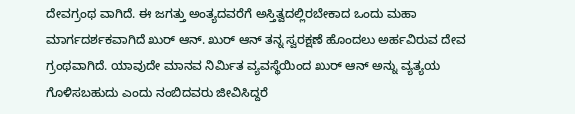ದೇವಗ್ರಂಥ ವಾಗಿದೆ. ಈ ಜಗತ್ತು ಅಂತ್ಯದವರೆಗೆ ಅಸ್ತಿತ್ವದಲ್ಲಿರಬೇಕಾದ ಒಂದು ಮಹಾ ಮಾರ್ಗದರ್ಶಕವಾಗಿದೆ ಖುರ್ ಆನ್. ಖುರ್ ಆನ್ ತನ್ನ ಸ್ವರಕ್ಷಣೆ ಹೊಂದಲು ಅರ್ಹವಿರುವ ದೇವ ಗ್ರಂಥವಾಗಿದೆ. ಯಾವುದೇ ಮಾನವ ನಿರ್ಮಿತ ವ್ಯವಸ್ಥೆಯಿಂದ ಖುರ್ ಆನ್ ಅನ್ನು ವ್ಯತ್ಯಯ ಗೊಳಿಸಬಹುದು ಎಂದು ನಂಬಿದವರು ಜೀವಿಸಿದ್ದರೆ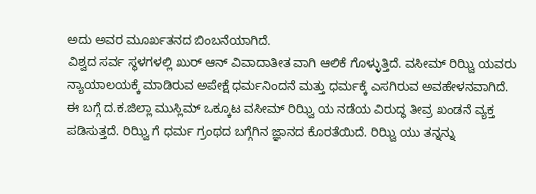ಅದು ಅವರ ಮೂರ್ಖತನದ ಬಿಂಬನೆಯಾಗಿದೆ.
ವಿಶ್ವದ ಸರ್ವ ಸ್ಥಳಗಳಲ್ಲಿ ಖುರ್ ಆನ್ ವಿವಾದಾತೀತ ವಾಗಿ ಆಲಿಕೆ ಗೊಳ್ಳುತ್ತಿದೆ. ವಸೀಮ್ ರಿಝ್ವಿ ಯವರು ನ್ಯಾಯಾಲಯಕ್ಕೆ ಮಾಡಿರುವ ಅಪೇಕ್ಷೆ ಧರ್ಮನಿಂದನೆ ಮತ್ತು ಧರ್ಮಕ್ಕೆ ಎಸಗಿರುವ ಅವಹೇಳನವಾಗಿದೆ.
ಈ ಬಗ್ಗೆ ದ.ಕ.ಜಿಲ್ಲಾ ಮುಸ್ಲಿಮ್ ಒಕ್ಕೂಟ ವಸೀಮ್ ರಿಝ್ವಿ ಯ ನಡೆಯ ವಿರುದ್ಧ ತೀವ್ರ ಖಂಡನೆ ವ್ಯಕ್ತ ಪಡಿಸುತ್ತದೆ. ರಿಝ್ವಿ ಗೆ ಧರ್ಮ ಗ್ರಂಥದ ಬಗ್ಗೆಗಿನ ಜ್ಞಾನದ ಕೊರತೆಯಿದೆ. ರಿಝ್ವಿ ಯು ತನ್ನನ್ನು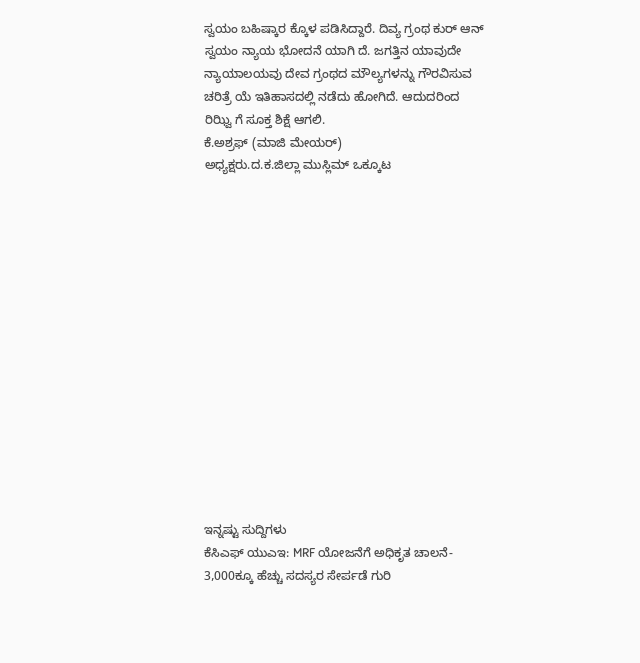ಸ್ವಯಂ ಬಹಿಷ್ಕಾರ ಕ್ಕೊಳ ಪಡಿಸಿದ್ದಾರೆ. ದಿವ್ಯ ಗ್ರಂಥ ಕುರ್ ಆನ್ ಸ್ವಯಂ ನ್ಯಾಯ ಭೋದನೆ ಯಾಗಿ ದೆ. ಜಗತ್ತಿನ ಯಾವುದೇ ನ್ಯಾಯಾಲಯವು ದೇವ ಗ್ರಂಥದ ಮೌಲ್ಯಗಳನ್ನು ಗೌರವಿಸುವ ಚರಿತ್ರೆ ಯೆ ಇತಿಹಾಸದಲ್ಲಿ ನಡೆದು ಹೋಗಿದೆ. ಆದುದರಿಂದ ರಿಝ್ವಿ ಗೆ ಸೂಕ್ತ ಶಿಕ್ಷೆ ಆಗಲಿ.
ಕೆ.ಅಶ್ರಫ್ (ಮಾಜಿ ಮೇಯರ್)
ಅಧ್ಯಕ್ಷರು.ದ.ಕ.ಜಿಲ್ಲಾ ಮುಸ್ಲಿಮ್ ಒಕ್ಕೂಟ















ಇನ್ನಷ್ಟು ಸುದ್ದಿಗಳು
ಕೆಸಿಎಫ್ ಯುಎಇ: MRF ಯೋಜನೆಗೆ ಅಧಿಕೃತ ಚಾಲನೆ- 3,000ಕ್ಕೂ ಹೆಚ್ಚು ಸದಸ್ಯರ ಸೇರ್ಪಡೆ ಗುರಿ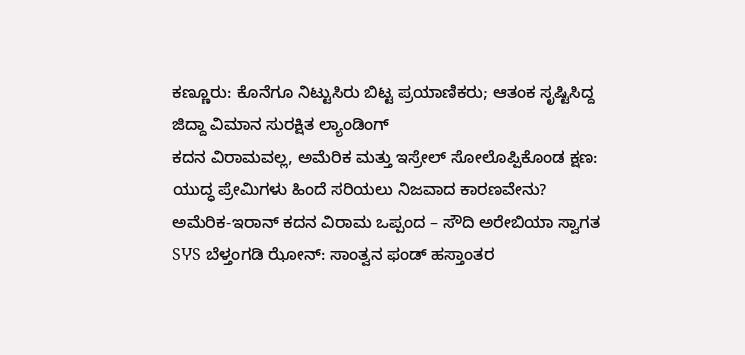ಕಣ್ಣೂರು: ಕೊನೆಗೂ ನಿಟ್ಟುಸಿರು ಬಿಟ್ಟ ಪ್ರಯಾಣಿಕರು; ಆತಂಕ ಸೃಷ್ಟಿಸಿದ್ದ ಜಿದ್ದಾ ವಿಮಾನ ಸುರಕ್ಷಿತ ಲ್ಯಾಂಡಿಂಗ್
ಕದನ ವಿರಾಮವಲ್ಲ, ಅಮೆರಿಕ ಮತ್ತು ಇಸ್ರೇಲ್ ಸೋಲೊಪ್ಪಿಕೊಂಡ ಕ್ಷಣ: ಯುದ್ಧ ಪ್ರೇಮಿಗಳು ಹಿಂದೆ ಸರಿಯಲು ನಿಜವಾದ ಕಾರಣವೇನು?
ಅಮೆರಿಕ-ಇರಾನ್ ಕದನ ವಿರಾಮ ಒಪ್ಪಂದ – ಸೌದಿ ಅರೇಬಿಯಾ ಸ್ವಾಗತ
SჄS ಬೆಳ್ತಂಗಡಿ ಝೋನ್: ಸಾಂತ್ವನ ಫಂಡ್ ಹಸ್ತಾಂತರ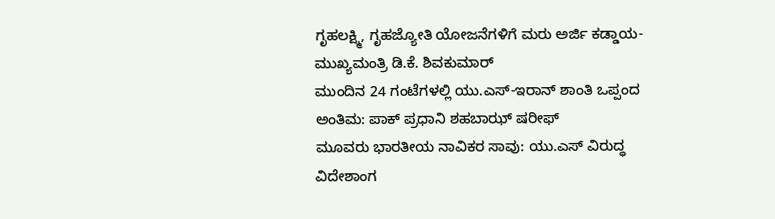ಗೃಹಲಕ್ಷ್ಮಿ, ಗೃಹಜ್ಯೋತಿ ಯೋಜನೆಗಳಿಗೆ ಮರು ಅರ್ಜಿ ಕಡ್ಡಾಯ- ಮುಖ್ಯಮಂತ್ರಿ ಡಿ.ಕೆ. ಶಿವಕುಮಾರ್
ಮುಂದಿನ 24 ಗಂಟೆಗಳಲ್ಲಿ ಯು.ಎಸ್-ಇರಾನ್ ಶಾಂತಿ ಒಪ್ಪಂದ ಅಂತಿಮ: ಪಾಕ್ ಪ್ರಧಾನಿ ಶಹಬಾಝ್ ಷರೀಫ್
ಮೂವರು ಭಾರತೀಯ ನಾವಿಕರ ಸಾವು: ಯು.ಎಸ್ ವಿರುದ್ಧ ವಿದೇಶಾಂಗ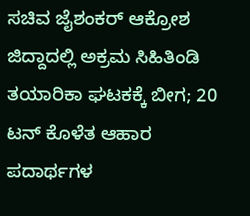ಸಚಿವ ಜೈಶಂಕರ್ ಆಕ್ರೋಶ
ಜಿದ್ದಾದಲ್ಲಿ ಅಕ್ರಮ ಸಿಹಿತಿಂಡಿ ತಯಾರಿಕಾ ಘಟಕಕ್ಕೆ ಬೀಗ; 20 ಟನ್ ಕೊಳೆತ ಆಹಾರ ಪದಾರ್ಥಗಳ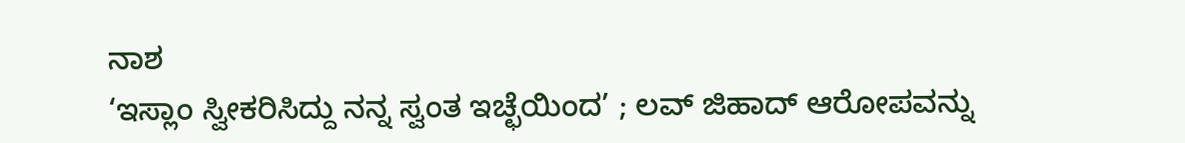ನಾಶ
‘ಇಸ್ಲಾಂ ಸ್ವೀಕರಿಸಿದ್ದು ನನ್ನ ಸ್ವಂತ ಇಚ್ಛೆಯಿಂದ’ ; ಲವ್ ಜಿಹಾದ್ ಆರೋಪವನ್ನು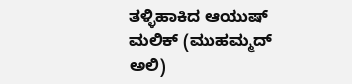ತಳ್ಳಿಹಾಕಿದ ಆಯುಷ್ ಮಲಿಕ್ (ಮುಹಮ್ಮದ್ ಅಲಿ)